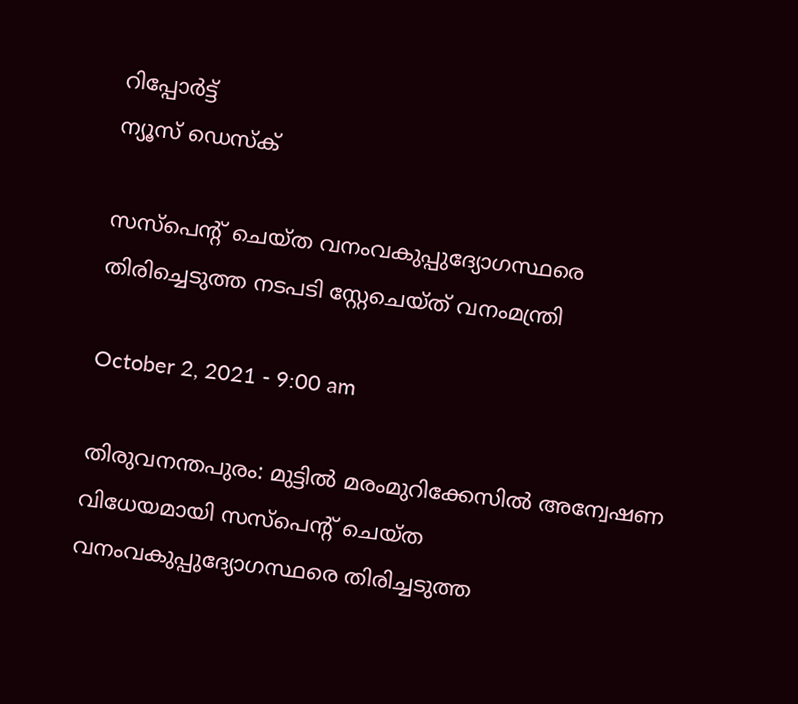റിപ്പോര്‍ട്ട്
ന്യൂസ് ഡെസ്ക്

സസ്‌പെന്റ് ചെയ്‌ത വനംവകുപ്പുദ്യോഗസ്ഥരെ തിരിച്ചെടുത്ത നടപടി സ്റ്റേചെയ്‌ത്‌ വനംമന്ത്രി

October 2, 2021 - 9:00 am

തിരുവനന്തപുരം: മുട്ടില്‍ മരംമുറിക്കേസില്‍ അന്വേഷണ വിധേയമായി സസ്‌പെന്റ് ചെയ്‌ത വനംവകുപ്പുദ്യോഗസ്ഥരെ തിരിച്ചടുത്ത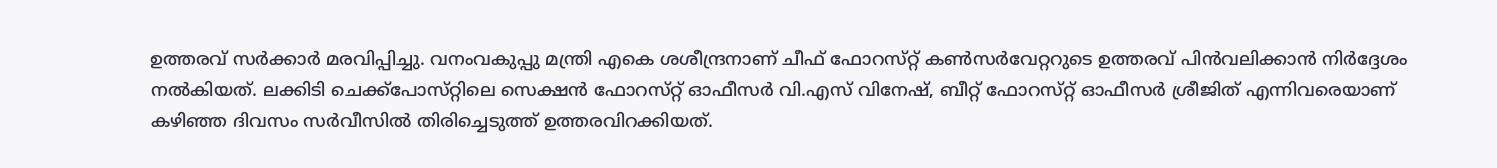ഉത്തരവ്‌ സര്‍ക്കാര്‍ മരവിപ്പിച്ചു. വനംവകുപ്പു മന്ത്രി എകെ ശശീന്ദ്രനാണ്‌ ചീഫ്‌ ഫോറസ്‌റ്റ്‌ കണ്‍സര്‍വേറ്ററുടെ ഉത്തരവ്‌ പിന്‍വലിക്കാന്‍ നിര്‍ദ്ദേശം നല്‍കിയത്‌. ലക്കിടി ചെക്ക്‌പോസ്‌റ്റിലെ സെക്ഷന്‍ ഫോറസ്‌റ്റ്‌ ഓഫീസര്‍ വി.എസ്‌ വിനേഷ്‌, ബീറ്റ്‌ ഫോറസ്‌റ്റ്‌ ഓഫീസര്‍ ശ്രീജിത്‌ എന്നിവരെയാണ്‌ കഴിഞ്ഞ ദിവസം സര്‍വീസില്‍ തിരിച്ചെടുത്ത്‌ ഉത്തരവിറക്കിയത്‌.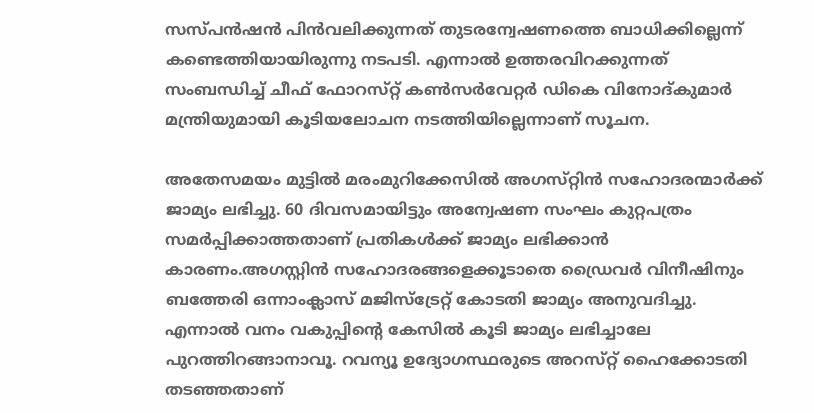സസ്‌പന്‍ഷന്‍ പിന്‍വലിക്കുന്നത്‌ തുടരന്വേഷണത്തെ ബാധിക്കില്ലെന്ന്‌ കണ്ടെത്തിയായിരുന്നു നടപടി. എന്നാല്‍ ഉത്തരവിറക്കുന്നത്‌ സംബന്ധിച്ച് ചീഫ്‌ ഫോറസ്‌റ്റ്‌ കണ്‍സര്‍വേറ്റര്‍ ഡികെ വിനോദ്‌കുമാര്‍ മന്ത്രിയുമായി കൂടിയലോചന നടത്തിയില്ലെന്നാണ്‌ സൂചന.

അതേസമയം മുട്ടില്‍ മരംമുറിക്കേസില്‍ അഗസ്‌റ്റിന്‍ സഹോദരന്മാര്‍ക്ക്‌ ജാമ്യം ലഭിച്ചു. 60 ദിവസമായിട്ടും അന്വേഷണ സംഘം കുറ്റപത്രം സമര്‍പ്പിക്കാത്തതാണ്‌ പ്രതികള്‍ക്ക്‌ ജാമ്യം ലഭിക്കാന്‍ കാരണം.അഗസ്റ്റിന്‍ സഹോദരങ്ങളെക്കൂടാതെ ഡ്രൈവര്‍ വിനീഷിനും ബത്തേരി ഒന്നാംക്ലാസ്‌ മജിസ്‌ട്രേറ്റ്‌ കോടതി ജാമ്യം അനുവദിച്ചു. എന്നാല്‍ വനം വകുപ്പിന്‍റെ കേസില്‍ കൂടി ജാമ്യം ലഭിച്ചാലേ പുറത്തിറങ്ങാനാവൂ. റവന്യൂ ഉദ്യോഗസ്ഥരുടെ അറസ്‌റ്റ്‌ ഹൈക്കോടതി തടഞ്ഞതാണ്‌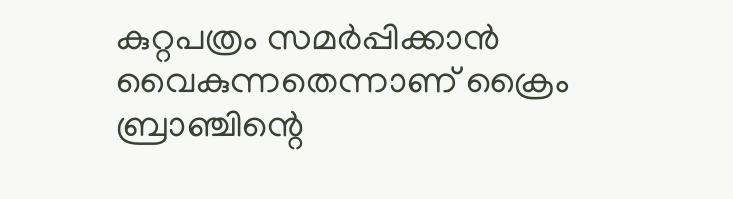കുറ്റപത്രം സമര്‍പ്പിക്കാന്‍ വൈകുന്നതെന്നാണ്‌ ക്രൈം ബ്രാഞ്ചിന്റെ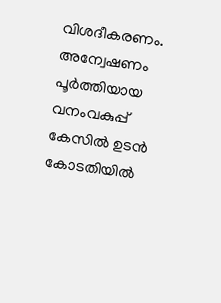വിശദീകരണം. അന്വേഷണം പൂര്‍ത്തിയായ വനംവകുപ്പ്‌ കേസില്‍ ഉടന്‍ കോടതിയില്‍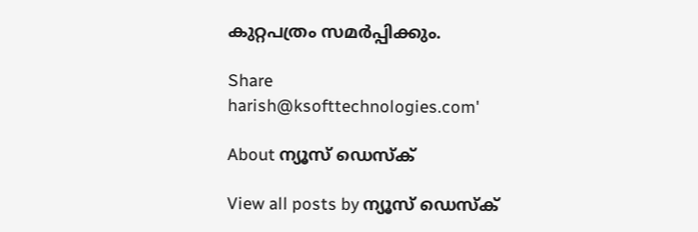കുറ്റപത്രം സമര്‍പ്പിക്കും.

Share
harish@ksofttechnologies.com'

About ന്യൂസ് ഡെസ്ക്

View all posts by ന്യൂസ് ഡെസ്ക്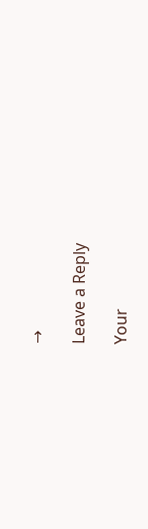→

Leave a Reply

Your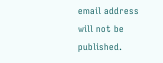email address will not be published.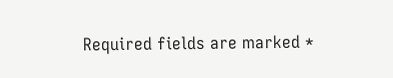Required fields are marked *